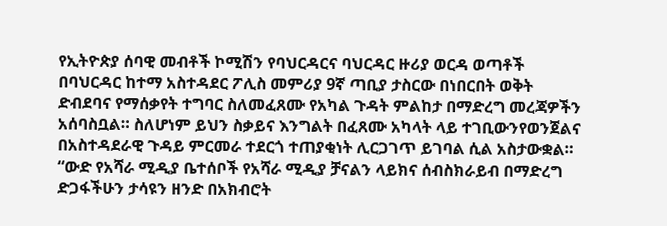የኢትዮጵያ ሰባዊ መብቶች ኮሚሽን የባህርዳርና ባህርዳር ዙሪያ ወርዳ ወጣቶች በባህርዳር ከተማ አስተዳደር ፖሊስ መምሪያ 9ኛ ጣቢያ ታስርው በነበርበት ወቅት ድብደባና የማሰቃየት ተግባር ስለመፈጸሙ የአካል ጉዳት ምልከታ በማድረግ መረጃዎችን አሰባስቧል። ስለሆነም ይህን ስቃይና እንግልት በፈጸሙ አካላት ላይ ተገቢውንየወንጀልና በአስተዳደራዊ ጉዳይ ምርመራ ተደርጎ ተጠያቂነት ሊርጋገጥ ይገባል ሲል አስታውቋል። “ውድ የአሻራ ሚዲያ ቤተሰቦች የአሻራ ሚዲያ ቻናልን ላይክና ሰብስክራይብ በማድረግ ድጋፋችሁን ታሳዩን ዘንድ በአክብሮት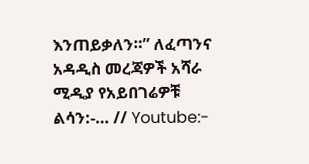እንጠይቃለን።” ለፈጣንና አዳዲስ መረጃዎች አሻራ ሚዲያ የአይበገሬዎቹ ልሳን:-… // Youtube:-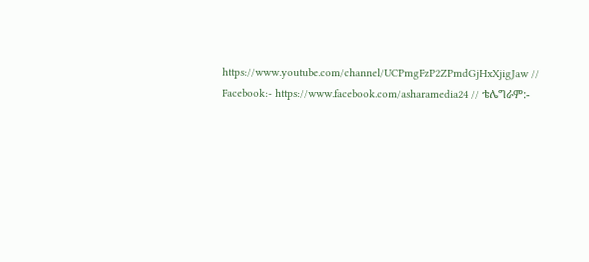https://www.youtube.com/channel/UCPmgFzP2ZPmdGjHxXjigJaw // Facebook:- https://www.facebook.com/asharamedia24 // ቴሌግራም:-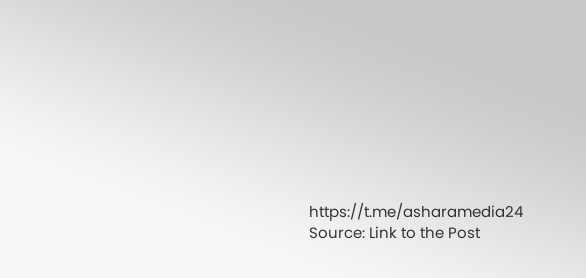https://t.me/asharamedia24
Source: Link to the Post